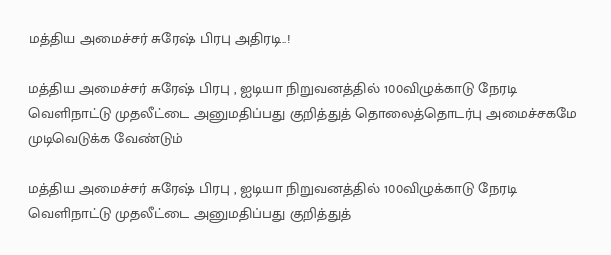மத்திய அமைச்சர் சுரேஷ் பிரபு அதிரடி..!

மத்திய அமைச்சர் சுரேஷ் பிரபு , ஐடியா நிறுவனத்தில் 100விழுக்காடு நேரடி வெளிநாட்டு முதலீட்டை அனுமதிப்பது குறித்துத் தொலைத்தொடர்பு அமைச்சகமே முடிவெடுக்க வேண்டும்

மத்திய அமைச்சர் சுரேஷ் பிரபு , ஐடியா நிறுவனத்தில் 100விழுக்காடு நேரடி வெளிநாட்டு முதலீட்டை அனுமதிப்பது குறித்துத்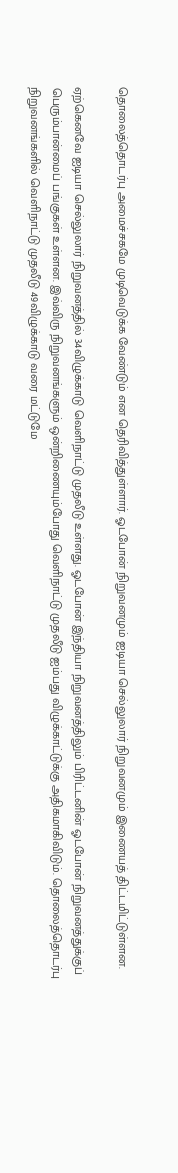தொலைத்தொடர்பு அமைச்சகமே முடிவெடுக்க வேண்டும் என தெரிவித்துள்ளார். ஓடபோன் நிறுவனமும் ஐடியா செல்லுலார் நிறுவனமும் இணையத் திட்டமிட்டுள்ளன.

ஏற்கெனவே ஐடியா செல்லுலார் நிறுவனத்தில் 34விழுக்காடு வெளிநாட்டு முதலீடு உள்ளது. ஓடபோன் இந்தியா நிறுவனத்திலும் பிரிட்டனின் ஓடபோன் நிறுவனத்துக்குப் பெரும்பான்மைப் பங்குகள் உள்ளன. இவ்விரு நிறுவனங்களும் ஒன்றிணையும்போது வெளிநாட்டு முதலீடு ஐம்பது விழுக்காட்டுக்கு அதிகமாகிவிடும். தொலைத்தொடர்பு நிறுவனங்களில் வெளிநாட்டு முதலீடு 49விழுக்காடு வரை மட்டுமே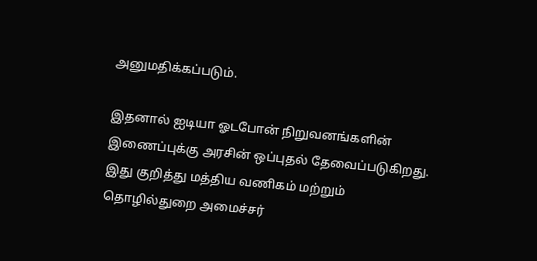அனுமதிக்கப்படும்.

இதனால் ஐடியா ஓடபோன் நிறுவனங்களின் இணைப்புக்கு அரசின் ஒப்புதல் தேவைப்படுகிறது. இது குறித்து மத்திய வணிகம் மற்றும் தொழில்துறை அமைச்சர்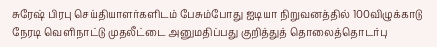சுரேஷ் பிரபு செய்தியாளர்களிடம் பேசும்போது ஐடியா நிறுவனத்தில் 100விழுக்காடு நேரடி வெளிநாட்டு முதலீட்டை அனுமதிப்பது குறித்துத் தொலைத்தொடர்பு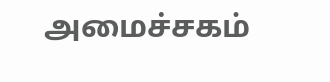அமைச்சகம்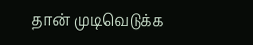தான் முடிவெடுக்க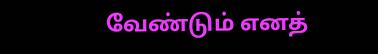வேண்டும் எனத்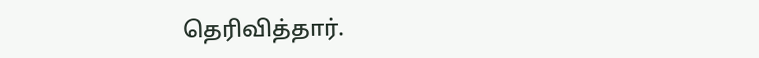தெரிவித்தார்.